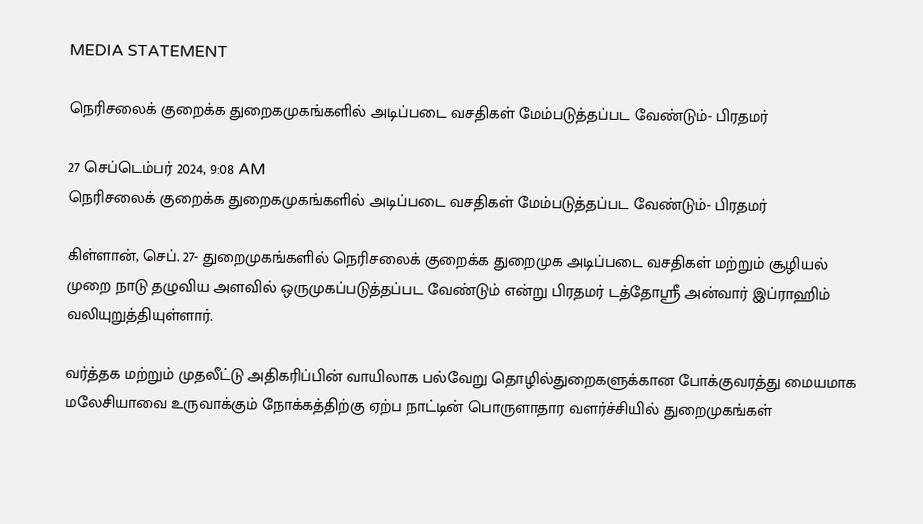MEDIA STATEMENT

நெரிசலைக் குறைக்க துறைகமுகங்களில் அடிப்படை வசதிகள் மேம்படுத்தப்பட வேண்டும்- பிரதமர்

27 செப்டெம்பர் 2024, 9:08 AM
நெரிசலைக் குறைக்க துறைகமுகங்களில் அடிப்படை வசதிகள் மேம்படுத்தப்பட வேண்டும்- பிரதமர்

கிள்ளான், செப். 27- துறைமுகங்களில் நெரிசலைக் குறைக்க துறைமுக அடிப்படை வசதிகள் மற்றும் சூழியல் முறை நாடு தழுவிய அளவில் ஒருமுகப்படுத்தப்பட வேண்டும் என்று பிரதமர் டத்தோஸ்ரீ அன்வார் இப்ராஹிம் வலியுறுத்தியுள்ளார்.

வர்த்தக மற்றும் முதலீட்டு அதிகரிப்பின் வாயிலாக பல்வேறு தொழில்துறைகளுக்கான போக்குவரத்து மையமாக மலேசியாவை உருவாக்கும் நோக்கத்திற்கு ஏற்ப நாட்டின் பொருளாதார வளர்ச்சியில் துறைமுகங்கள்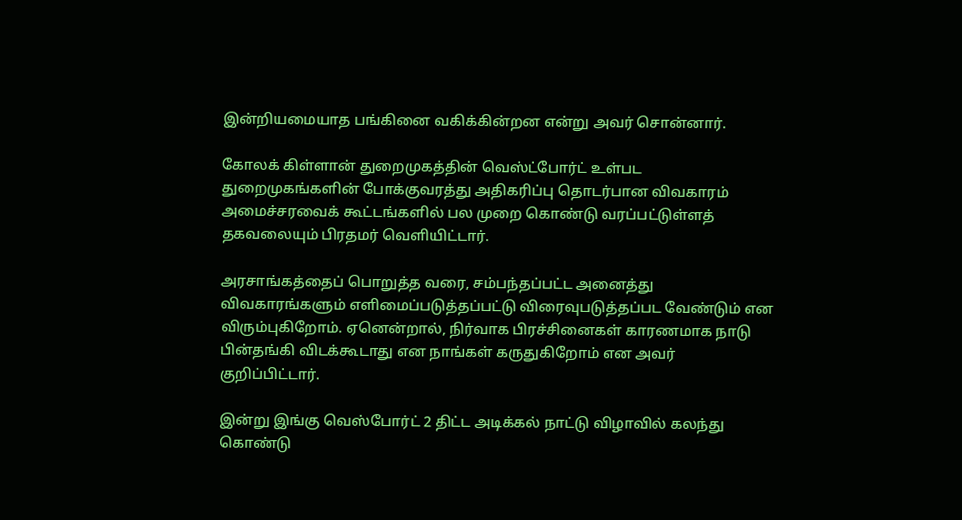இன்றியமையாத பங்கினை வகிக்கின்றன என்று அவர் சொன்னார்.

கோலக் கிள்ளான் துறைமுகத்தின் வெஸ்ட்போர்ட் உள்பட துறைமுகங்களின் போக்குவரத்து அதிகரிப்பு தொடர்பான விவகாரம் அமைச்சரவைக் கூட்டங்களில் பல முறை கொண்டு வரப்பட்டுள்ளத் தகவலையும் பிரதமர் வெளியிட்டார்.

அரசாங்கத்தைப் பொறுத்த வரை, சம்பந்தப்பட்ட அனைத்து விவகாரங்களும் எளிமைப்படுத்தப்பட்டு விரைவுபடுத்தப்பட வேண்டும் என விரும்புகிறோம். ஏனென்றால், நிர்வாக பிரச்சினைகள் காரணமாக நாடு பின்தங்கி விடக்கூடாது என நாங்கள் கருதுகிறோம் என அவர் குறிப்பிட்டார்.

இன்று இங்கு வெஸ்போர்ட் 2 திட்ட அடிக்கல் நாட்டு விழாவில் கலந்து கொண்டு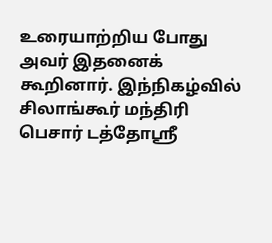உரையாற்றிய போது அவர் இதனைக் கூறினார். இந்நிகழ்வில் சிலாங்கூர் மந்திரி பெசார் டத்தோஸ்ரீ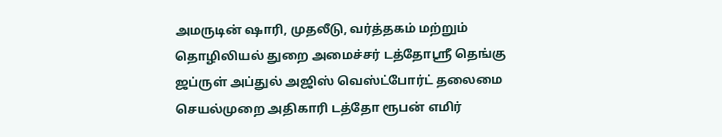அமருடின் ஷாரி, முதலீடு, வர்த்தகம் மற்றும் தொழிலியல் துறை அமைச்சர் டத்தோஸ்ரீ தெங்கு ஜப்ருள் அப்துல் அஜிஸ் வெஸ்ட்போர்ட் தலைமை செயல்முறை அதிகாரி டத்தோ ரூபன் எமிர்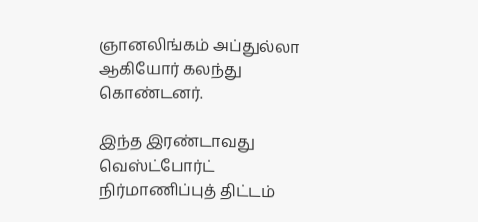ஞானலிங்கம் அப்துல்லா ஆகியோர் கலந்து கொண்டனர்.

இந்த இரண்டாவது வெஸ்ட்போர்ட் நிர்மாணிப்புத் திட்டம்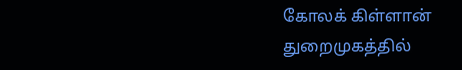கோலக் கிள்ளான் துறைமுகத்தில்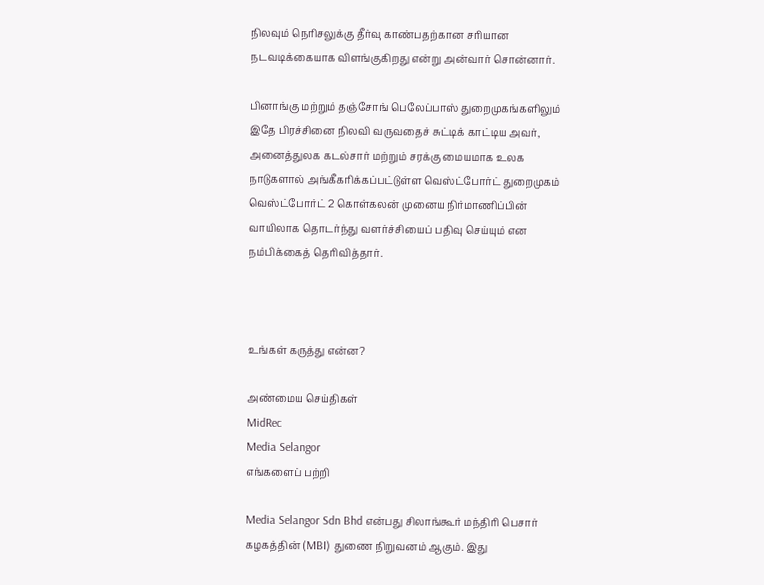நிலவும் நெரிசலுக்கு தீர்வு காண்பதற்கான சரியான நடவடிக்கையாக விளங்குகிறது என்று அன்வார் சொன்னார்.

பினாங்கு மற்றும் தஞ்சோங் பெலேப்பாஸ் துறைமுகங்களிலும் இதே பிரச்சினை நிலவி வருவதைச் சுட்டிக் காட்டிய அவர், அனைத்துலக கடல்சார் மற்றும் சரக்கு மையமாக உலக நாடுகளால் அங்கீகரிக்கப்பட்டுள்ள வெஸ்ட்போர்ட் துறைமுகம் வெஸ்ட்போர்ட் 2 கொள்கலன் முனைய நிர்மாணிப்பின் வாயிலாக தொடர்ந்து வளர்ச்சியைப் பதிவு செய்யும் என நம்பிக்கைத் தெரிவித்தார்.



உங்கள் கருத்து என்ன?

அண்மைய செய்திகள்
MidRec
Media Selangor
எங்களைப் பற்றி

Media Selangor Sdn Bhd என்பது சிலாங்கூர் மந்திரி பெசார் கழகத்தின் (MBI) துணை நிறுவனம் ஆகும். இது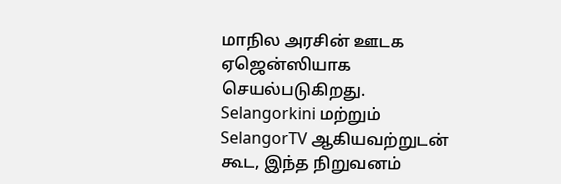மாநில அரசின் ஊடக ஏஜென்ஸியாக செயல்படுகிறது. Selangorkini மற்றும் SelangorTV ஆகியவற்றுடன் கூட, இந்த நிறுவனம்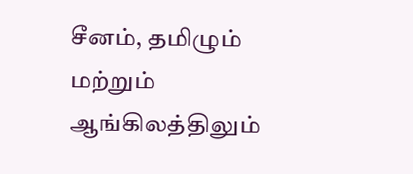சீனம், தமிழும் மற்றும் ஆங்கிலத்திலும்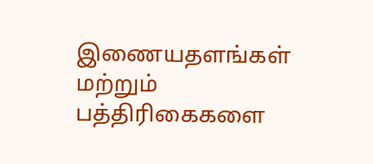இணையதளங்கள் மற்றும் பத்திரிகைகளை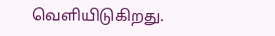வெளியிடுகிறது.